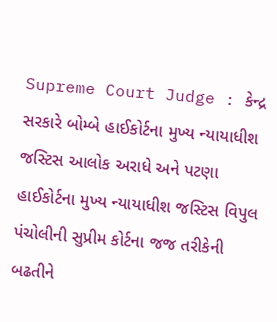Supreme Court Judge : કેન્દ્ર સરકારે બોમ્બે હાઈકોર્ટના મુખ્ય ન્યાયાધીશ જસ્ટિસ આલોક અરાધે અને પટણા હાઈકોર્ટના મુખ્ય ન્યાયાધીશ જસ્ટિસ વિપુલ પંચોલીની સુપ્રીમ કોર્ટના જજ તરીકેની બઢતીને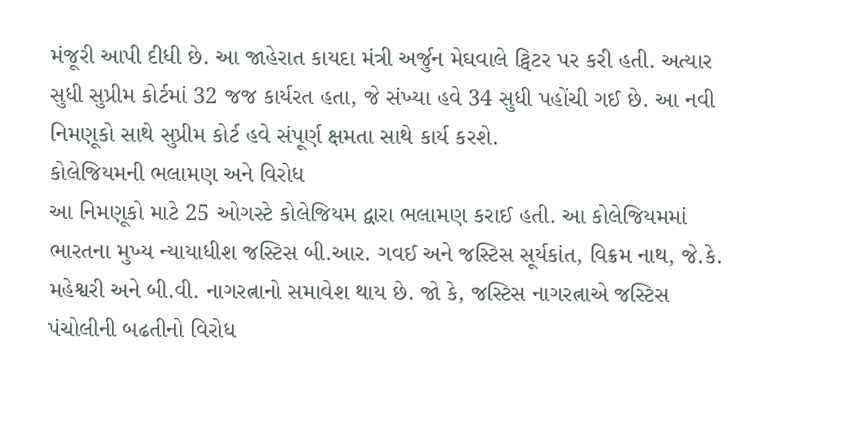મંજૂરી આપી દીધી છે. આ જાહેરાત કાયદા મંત્રી અર્જુન મેઘવાલે ટ્વિટર પર કરી હતી. અત્યાર સુધી સુપ્રીમ કોર્ટમાં 32 જજ કાર્યરત હતા, જે સંખ્યા હવે 34 સુધી પહોંચી ગઈ છે. આ નવી નિમણૂકો સાથે સુપ્રીમ કોર્ટ હવે સંપૂર્ણ ક્ષમતા સાથે કાર્ય કરશે.
કોલેજિયમની ભલામણ અને વિરોધ
આ નિમણૂકો માટે 25 ઓગસ્ટે કોલેજિયમ દ્વારા ભલામણ કરાઈ હતી. આ કોલેજિયમમાં ભારતના મુખ્ય ન્યાયાધીશ જસ્ટિસ બી.આર. ગવઈ અને જસ્ટિસ સૂર્યકાંત, વિક્રમ નાથ, જે.કે. મહેશ્વરી અને બી.વી. નાગરત્નાનો સમાવેશ થાય છે. જો કે, જસ્ટિસ નાગરત્નાએ જસ્ટિસ પંચોલીની બઢતીનો વિરોધ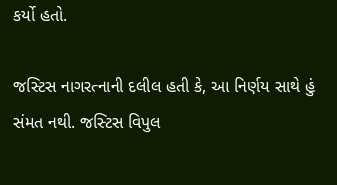કર્યો હતો.

જસ્ટિસ નાગરત્નાની દલીલ હતી કે, આ નિર્ણય સાથે હું સંમત નથી. જસ્ટિસ વિપુલ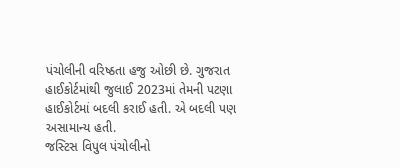પંચોલીની વરિષ્ઠતા હજુ ઓછી છે. ગુજરાત હાઈકોર્ટમાંથી જુલાઈ 2023માં તેમની પટણા હાઈકોર્ટમાં બદલી કરાઈ હતી. એ બદલી પણ અસામાન્ય હતી.
જસ્ટિસ વિપુલ પંચોલીનો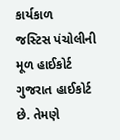કાર્યકાળ
જસ્ટિસ પંચોલીની મૂળ હાઈકોર્ટ ગુજરાત હાઈકોર્ટ છે. તેમણે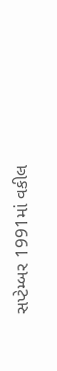સપ્ટેમ્બર 1991માં વકીલ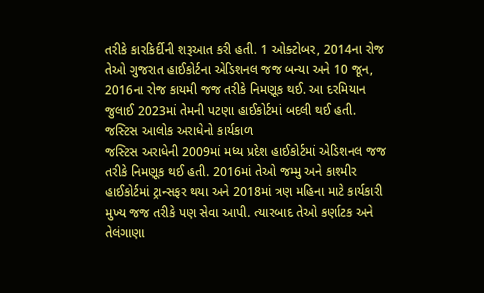તરીકે કારકિર્દીની શરૂઆત કરી હતી. 1 ઓક્ટોબર, 2014ના રોજ તેઓ ગુજરાત હાઈકોર્ટના એડિશનલ જજ બન્યા અને 10 જૂન, 2016ના રોજ કાયમી જજ તરીકે નિમણૂક થઈ. આ દરમિયાન જુલાઈ 2023માં તેમની પટણા હાઈકોર્ટમાં બદલી થઈ હતી.
જસ્ટિસ આલોક અરાધેનો કાર્યકાળ
જસ્ટિસ અરાધેની 2009માં મધ્ય પ્રદેશ હાઈકોર્ટમાં એડિશનલ જજ તરીકે નિમણૂક થઈ હતી. 2016માં તેઓ જમ્મુ અને કાશ્મીર હાઈકોર્ટમાં ટ્રાન્સફર થયા અને 2018માં ત્રણ મહિના માટે કાર્યકારી મુખ્ય જજ તરીકે પણ સેવા આપી. ત્યારબાદ તેઓ કર્ણાટક અને તેલંગાણા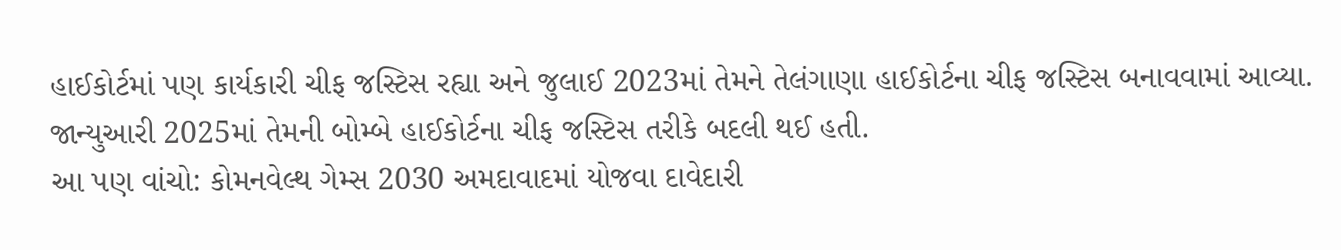હાઈકોર્ટમાં પણ કાર્યકારી ચીફ જસ્ટિસ રહ્યા અને જુલાઈ 2023માં તેમને તેલંગાણા હાઈકોર્ટના ચીફ જસ્ટિસ બનાવવામાં આવ્યા. જાન્યુઆરી 2025માં તેમની બોમ્બે હાઈકોર્ટના ચીફ જસ્ટિસ તરીકે બદલી થઈ હતી.
આ પણ વાંચો: કોમનવેલ્થ ગેમ્સ 2030 અમદાવાદમાં યોજવા દાવેદારી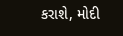કરાશે, મોદી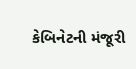કેબિનેટની મંજૂરી